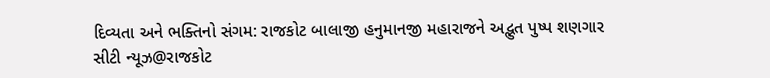દિવ્યતા અને ભક્તિનો સંગમ: રાજકોટ બાલાજી હનુમાનજી મહારાજને અદ્ભુત પુષ્પ શણગાર
સીટી ન્યૂઝ@રાજકોટ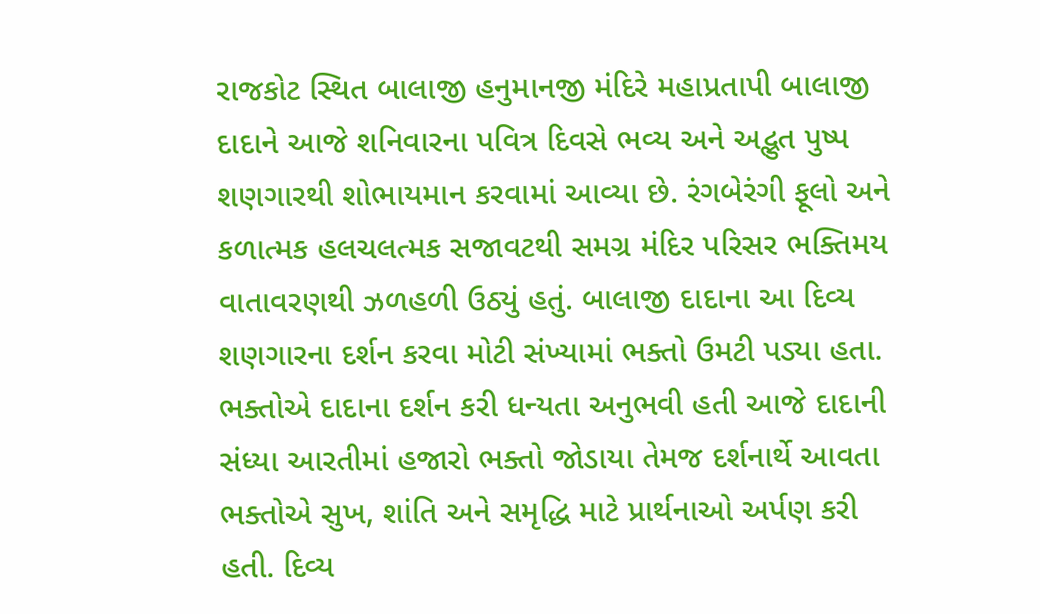રાજકોટ સ્થિત બાલાજી હનુમાનજી મંદિરે મહાપ્રતાપી બાલાજી દાદાને આજે શનિવારના પવિત્ર દિવસે ભવ્ય અને અદ્ભુત પુષ્પ શણગારથી શોભાયમાન કરવામાં આવ્યા છે. રંગબેરંગી ફૂલો અને કળાત્મક હલચલત્મક સજાવટથી સમગ્ર મંદિર પરિસર ભક્તિમય વાતાવરણથી ઝળહળી ઉઠ્યું હતું. બાલાજી દાદાના આ દિવ્ય શણગારના દર્શન કરવા મોટી સંખ્યામાં ભક્તો ઉમટી પડ્યા હતા. ભક્તોએ દાદાના દર્શન કરી ધન્યતા અનુભવી હતી આજે દાદાની સંધ્યા આરતીમાં હજારો ભક્તો જોડાયા તેમજ દર્શનાર્થે આવતા ભક્તોએ સુખ, શાંતિ અને સમૃદ્ધિ માટે પ્રાર્થનાઓ અર્પણ કરી હતી. દિવ્ય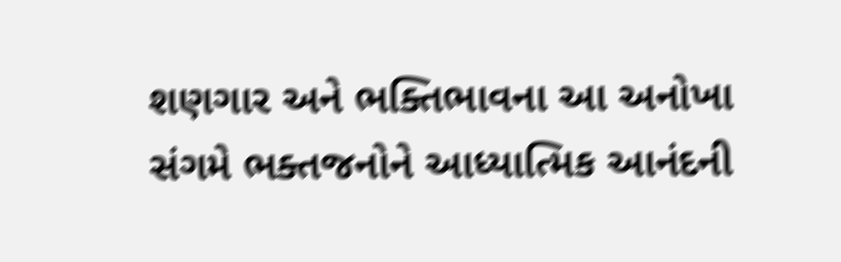શણગાર અને ભક્તિભાવના આ અનોખા સંગમે ભક્તજનોને આધ્યાત્મિક આનંદની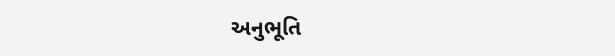અનુભૂતિ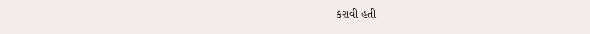કરાવી હતી